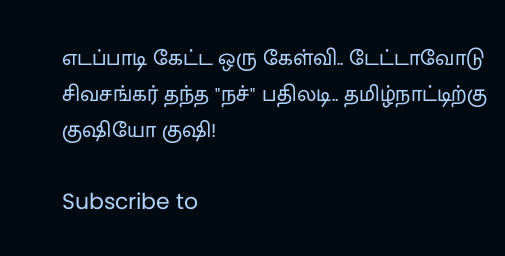எடப்பாடி கேட்ட ஒரு கேள்வி.. டேட்டாவோடு சிவசங்கர் தந்த "நச்" பதிலடி.. தமிழ்நாட்டிற்கு குஷியோ குஷி!

Subscribe to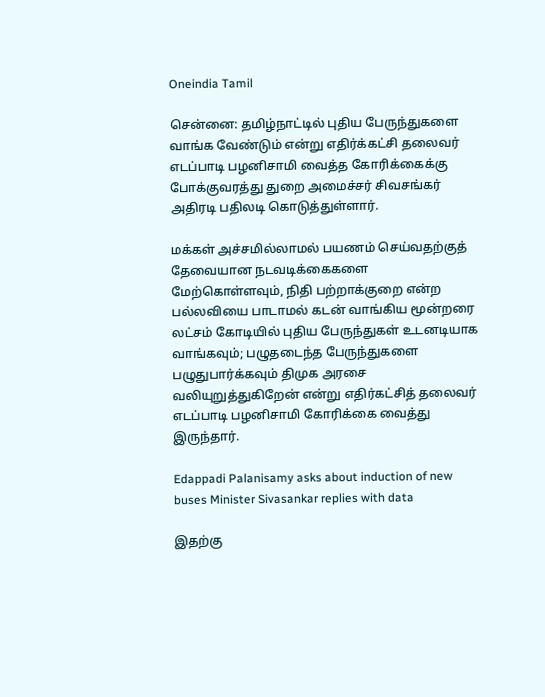Oneindia Tamil

சென்னை: தமிழ்நாட்டில் புதிய பேருந்துகளை வாங்க வேண்டும் என்று எதிர்க்கட்சி தலைவர் எடப்பாடி பழனிசாமி வைத்த கோரிக்கைக்கு போக்குவரத்து துறை அமைச்சர் சிவசங்கர் அதிரடி பதிலடி கொடுத்துள்ளார்.

மக்கள் அச்சமில்லாமல் பயணம் செய்வதற்குத் தேவையான நடவடிக்கைகளை மேற்கொள்ளவும், நிதி பற்றாக்குறை என்ற பல்லவியை பாடாமல் கடன் வாங்கிய மூன்றரை லட்சம் கோடியில் புதிய பேருந்துகள் உடனடியாக வாங்கவும்; பழுதடைந்த பேருந்துகளை பழுதுபார்க்கவும் திமுக அரசை வலியுறுத்துகிறேன் என்று எதிர்கட்சித் தலைவர் எடப்பாடி பழனிசாமி கோரிக்கை வைத்து இருந்தார்.

Edappadi Palanisamy asks about induction of new buses Minister Sivasankar replies with data

இதற்கு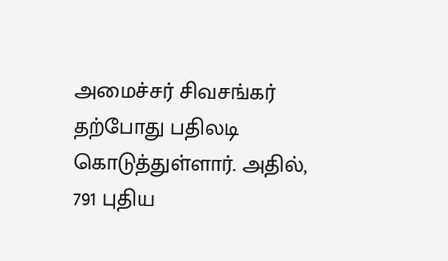அமைச்சர் சிவசங்கர் தற்போது பதிலடி கொடுத்துள்ளார். அதில், 791 புதிய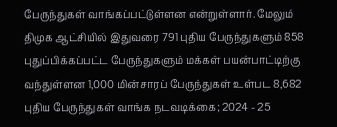பேருந்துகள் வாங்கப்பட்டுள்ளன என்றுள்ளார். மேலும் திமுக ஆட்சியில் இதுவரை 791 புதிய பேருந்துகளும் 858 புதுப்பிக்கப்பட்ட பேருந்துகளும் மக்கள் பயன்பாட்டிற்கு வந்துள்ளன 1,000 மின்சாரப் பேருந்துகள் உள்பட 8,682 புதிய பேருந்துகள் வாங்க நடவடிக்கை; 2024 - 25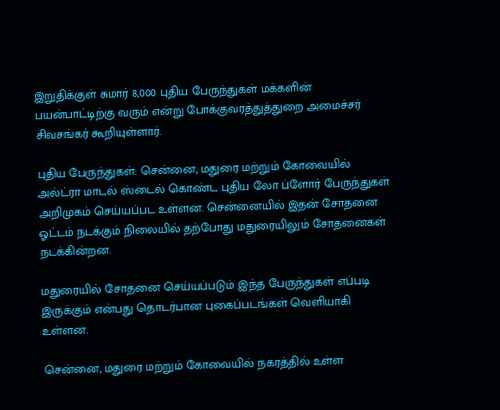இறுதிக்குள் சுமார் 8,000 புதிய பேருந்துகள் மக்களின் பயன்பாட்டிற்கு வரும் என்று போக்குவரத்துத்துறை அமைச்சர் சிவசங்கர் கூறியுள்ளார்.

புதிய பேருந்துகள்: சென்னை, மதுரை மற்றும் கோவையில் அல்ட்ரா மாடல் ஸ்டைல் கொண்ட புதிய லோ ப்ளோர் பேருந்துகள் அறிமுகம் செய்யப்பட உள்ளன. சென்னையில் இதன் சோதனை ஓட்டம் நடக்கும் நிலையில் தற்போது மதுரையிலும் சோதனைகள் நடக்கின்றன.

மதுரையில் சோதனை செய்யப்படும் இந்த பேருந்துகள் எப்படி இருக்கும் என்பது தொடர்பான புகைப்படங்கள் வெளியாகி உள்ளன.

சென்னை, மதுரை மற்றும் கோவையில் நகரத்தில் உள்ள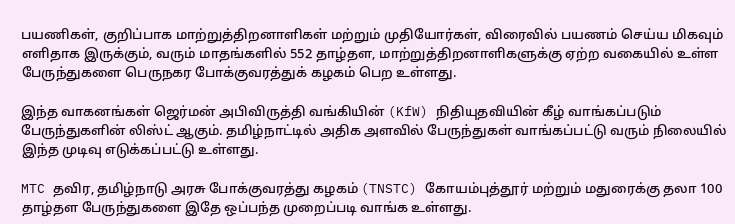பயணிகள், குறிப்பாக மாற்றுத்திறனாளிகள் மற்றும் முதியோர்கள், விரைவில் பயணம் செய்ய மிகவும் எளிதாக இருக்கும், வரும் மாதங்களில் 552 தாழ்தள, மாற்றுத்திறனாளிகளுக்கு ஏற்ற வகையில் உள்ள பேருந்துகளை பெருநகர போக்குவரத்துக் கழகம் பெற உள்ளது.

இந்த வாகனங்கள் ஜெர்மன் அபிவிருத்தி வங்கியின் (KfW) நிதியுதவியின் கீழ் வாங்கப்படும் பேருந்துகளின் லிஸ்ட் ஆகும். தமிழ்நாட்டில் அதிக அளவில் பேருந்துகள் வாங்கப்பட்டு வரும் நிலையில் இந்த முடிவு எடுக்கப்பட்டு உள்ளது.

MTC தவிர, தமிழ்நாடு அரசு போக்குவரத்து கழகம் (TNSTC) கோயம்புத்தூர் மற்றும் மதுரைக்கு தலா 100 தாழ்தள பேருந்துகளை இதே ஒப்பந்த முறைப்படி வாங்க உள்ளது.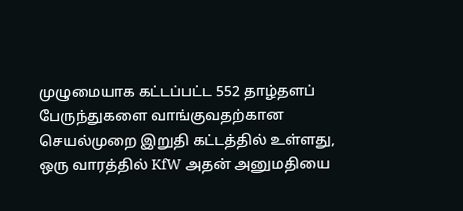முழுமையாக கட்டப்பட்ட 552 தாழ்தளப் பேருந்துகளை வாங்குவதற்கான செயல்முறை இறுதி கட்டத்தில் உள்ளது, ஒரு வாரத்தில் KfW அதன் அனுமதியை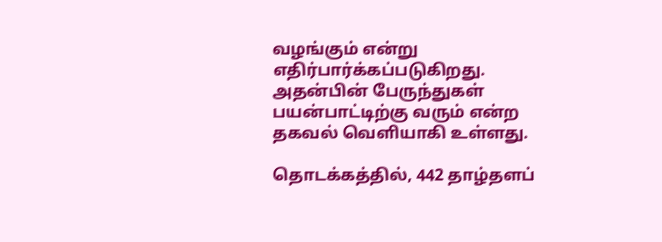வழங்கும் என்று எதிர்பார்க்கப்படுகிறது. அதன்பின் பேருந்துகள் பயன்பாட்டிற்கு வரும் என்ற தகவல் வெளியாகி உள்ளது.

தொடக்கத்தில், 442 தாழ்தளப்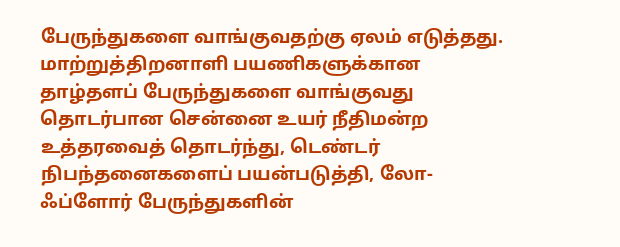பேருந்துகளை வாங்குவதற்கு ஏலம் எடுத்தது. மாற்றுத்திறனாளி பயணிகளுக்கான தாழ்தளப் பேருந்துகளை வாங்குவது தொடர்பான சென்னை உயர் நீதிமன்ற உத்தரவைத் தொடர்ந்து, டெண்டர் நிபந்தனைகளைப் பயன்படுத்தி, லோ-ஃப்ளோர் பேருந்துகளின்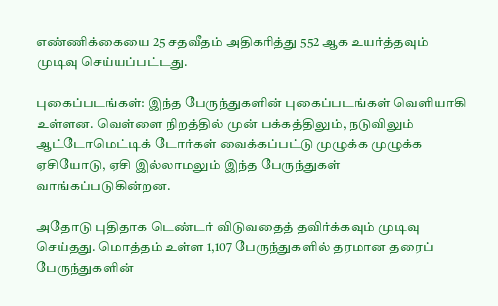எண்ணிக்கையை 25 சதவீதம் அதிகரித்து 552 ஆக உயர்த்தவும் முடிவு செய்யப்பட்டது.

புகைப்படங்கள்: இந்த பேருந்துகளின் புகைப்படங்கள் வெளியாகி உள்ளன. வெள்ளை நிறத்தில் முன் பக்கத்திலும், நடுவிலும் ஆட்டோமெட்டிக் டோர்கள் வைக்கப்பட்டு முழுக்க முழுக்க ஏசியோடு, ஏசி இல்லாமலும் இந்த பேருந்துகள் வாங்கப்படுகின்றன.

அதோடு புதிதாக டெண்டர் விடுவதைத் தவிர்க்கவும் முடிவு செய்தது. மொத்தம் உள்ள 1,107 பேருந்துகளில் தரமான தரைப் பேருந்துகளின்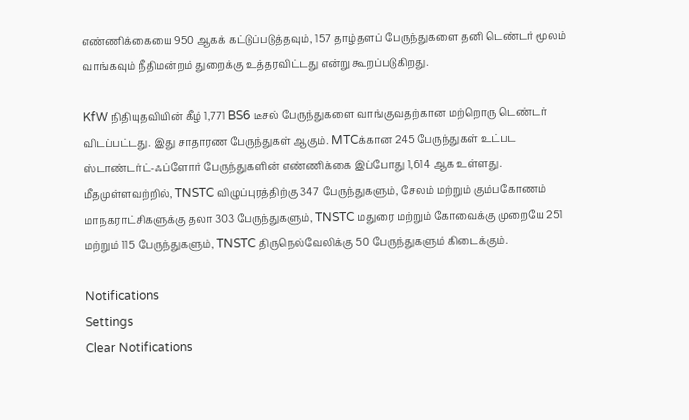எண்ணிக்கையை 950 ஆகக் கட்டுப்படுத்தவும், 157 தாழ்தளப் பேருந்துகளை தனி டெண்டர் மூலம் வாங்கவும் நீதிமன்றம் துறைக்கு உத்தரவிட்டது என்று கூறப்படுகிறது.

KfW நிதியுதவியின் கீழ் 1,771 BS6 டீசல் பேருந்துகளை வாங்குவதற்கான மற்றொரு டெண்டர் விடப்பட்டது. இது சாதாரண பேருந்துகள் ஆகும். MTCக்கான 245 பேருந்துகள் உட்பட ஸ்டாண்டர்ட்-ஃப்ளோர் பேருந்துகளின் எண்ணிக்கை இப்போது 1,614 ஆக உள்ளது. மீதமுள்ளவற்றில், TNSTC விழுப்புரத்திற்கு 347 பேருந்துகளும், சேலம் மற்றும் கும்பகோணம் மாநகராட்சிகளுக்கு தலா 303 பேருந்துகளும், TNSTC மதுரை மற்றும் கோவைக்கு முறையே 251 மற்றும் 115 பேருந்துகளும், TNSTC திருநெல்வேலிக்கு 50 பேருந்துகளும் கிடைக்கும்.

Notifications
Settings
Clear Notifications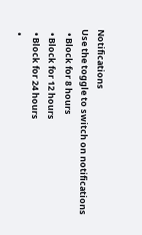Notifications
Use the toggle to switch on notifications
  • Block for 8 hours
  • Block for 12 hours
  • Block for 24 hours
  •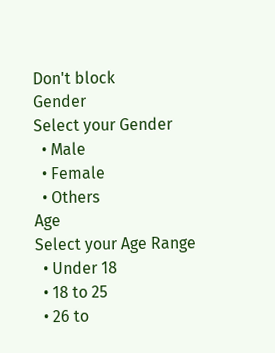Don't block
Gender
Select your Gender
  • Male
  • Female
  • Others
Age
Select your Age Range
  • Under 18
  • 18 to 25
  • 26 to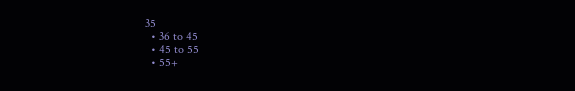35
  • 36 to 45
  • 45 to 55
  • 55+